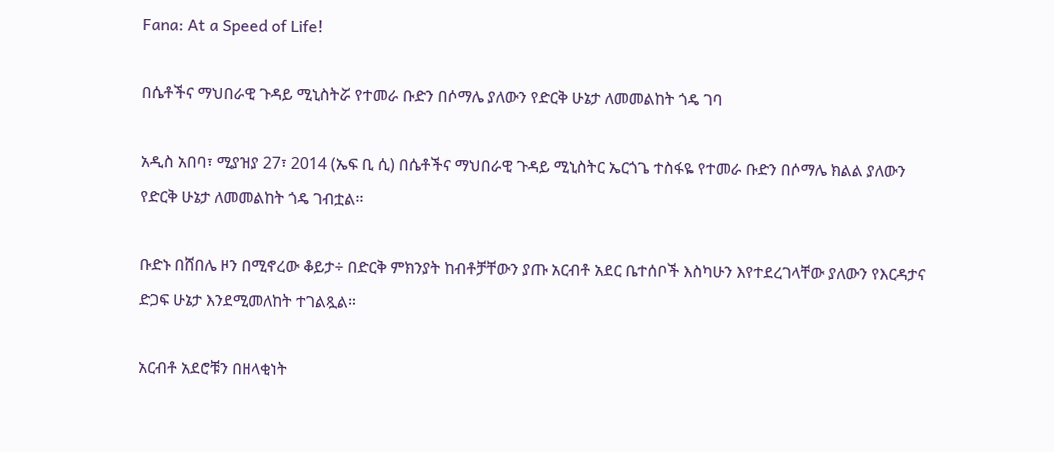Fana: At a Speed of Life!

በሴቶችና ማህበራዊ ጉዳይ ሚኒስትሯ የተመራ ቡድን በሶማሌ ያለውን የድርቅ ሁኔታ ለመመልከት ጎዴ ገባ

አዲስ አበባ፣ ሚያዝያ 27፣ 2014 (ኤፍ ቢ ሲ) በሴቶችና ማህበራዊ ጉዳይ ሚኒስትር ኤርጎጌ ተስፋዬ የተመራ ቡድን በሶማሌ ክልል ያለውን የድርቅ ሁኔታ ለመመልከት ጎዴ ገብቷል፡፡

ቡድኑ በሸበሌ ዞን በሚኖረው ቆይታ÷ በድርቅ ምክንያት ከብቶቻቸውን ያጡ አርብቶ አደር ቤተሰቦች እስካሁን እየተደረገላቸው ያለውን የእርዳታና ድጋፍ ሁኔታ እንደሚመለከት ተገልጿል።

አርብቶ አደሮቹን በዘላቂነት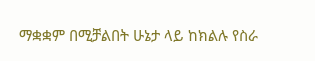ማቋቋም በሚቻልበት ሁኔታ ላይ ከክልሉ የስራ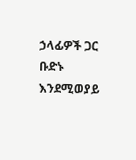ኃላፊዎች ጋር ቡድኑ እንደሚወያይ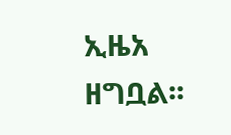ኢዜአ ዘግቧል፡፡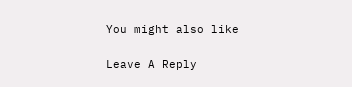You might also like

Leave A Reply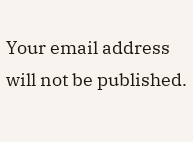Your email address will not be published.